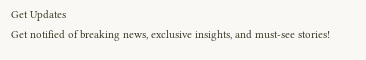Get Updates
Get notified of breaking news, exclusive insights, and must-see stories!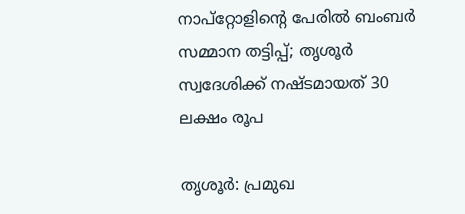നാപ്‌റ്റോളിന്റെ പേരില്‍ ബംബര്‍ സമ്മാന തട്ടിപ്പ്; തൃശൂര്‍ സ്വദേശിക്ക് നഷ്ടമായത് 30 ലക്ഷം രൂപ

തൃശൂര്‍: പ്രമുഖ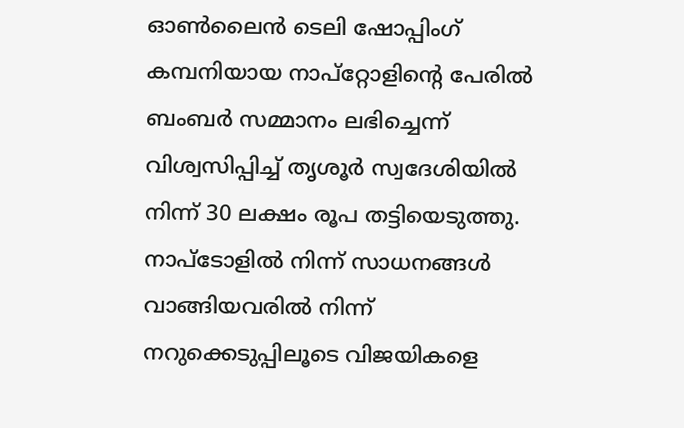ഓണ്‍ലൈന്‍ ടെലി ഷോപ്പിംഗ് കമ്പനിയായ നാപ്‌റ്റോളിന്റെ പേരില്‍ ബംബര്‍ സമ്മാനം ലഭിച്ചെന്ന് വിശ്വസിപ്പിച്ച് തൃശൂര്‍ സ്വദേശിയില്‍ നിന്ന് 30 ലക്ഷം രൂപ തട്ടിയെടുത്തു. നാപ്‌ടോളില്‍ നിന്ന് സാധനങ്ങള്‍ വാങ്ങിയവരില്‍ നിന്ന് നറുക്കെടുപ്പിലൂടെ വിജയികളെ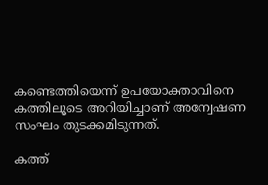കണ്ടെത്തിയെന്ന് ഉപയോക്താവിനെ കത്തിലൂടെ അറിയിച്ചാണ് അന്വേഷണ സംഘം തുടക്കമിടുന്നത്.

കത്ത്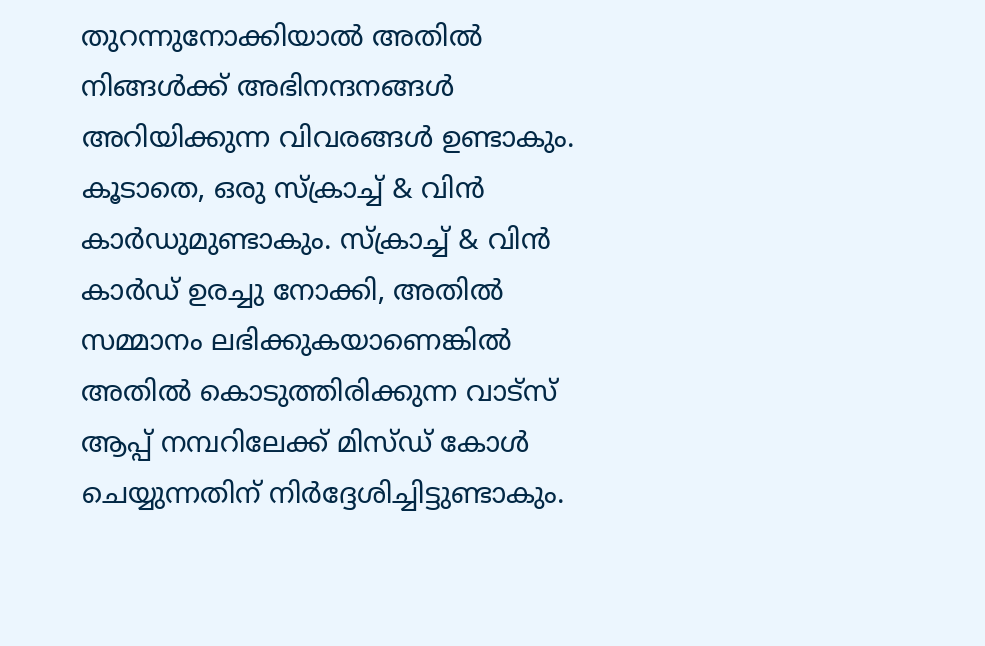തുറന്നുനോക്കിയാല്‍ അതില്‍ നിങ്ങള്‍ക്ക് അഭിനന്ദനങ്ങള്‍ അറിയിക്കുന്ന വിവരങ്ങള്‍ ഉണ്ടാകും. കൂടാതെ, ഒരു സ്‌ക്രാച്ച് & വിന്‍ കാര്‍ഡുമുണ്ടാകും. സ്‌ക്രാച്ച് & വിന്‍ കാര്‍ഡ് ഉരച്ചു നോക്കി, അതില്‍ സമ്മാനം ലഭിക്കുകയാണെങ്കില്‍ അതില്‍ കൊടുത്തിരിക്കുന്ന വാട്‌സ് ആപ്പ് നമ്പറിലേക്ക് മിസ്ഡ് കോള്‍ ചെയ്യുന്നതിന് നിര്‍ദ്ദേശിച്ചിട്ടുണ്ടാകും.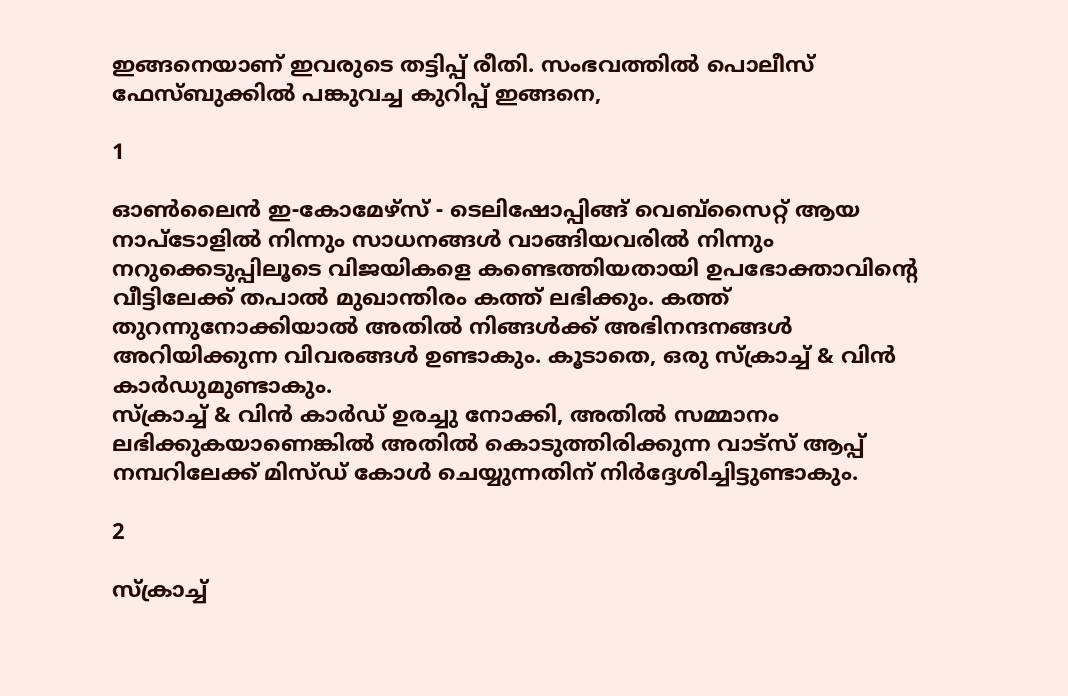ഇങ്ങനെയാണ് ഇവരുടെ തട്ടിപ്പ് രീതി. സംഭവത്തില്‍ പൊലീസ് ഫേസ്ബുക്കില്‍ പങ്കുവച്ച കുറിപ്പ് ഇങ്ങനെ,

1

ഓണ്‍ലൈന്‍ ഇ-കോമേഴ്‌സ് - ടെലിഷോപ്പിങ്ങ് വെബ്‌സൈറ്റ് ആയ നാപ്‌ടോളില്‍ നിന്നും സാധനങ്ങള്‍ വാങ്ങിയവരില്‍ നിന്നും നറുക്കെടുപ്പിലൂടെ വിജയികളെ കണ്ടെത്തിയതായി ഉപഭോക്താവിന്റെ വീട്ടിലേക്ക് തപാല്‍ മുഖാന്തിരം കത്ത് ലഭിക്കും. കത്ത് തുറന്നുനോക്കിയാല്‍ അതില്‍ നിങ്ങള്‍ക്ക് അഭിനന്ദനങ്ങള്‍ അറിയിക്കുന്ന വിവരങ്ങള്‍ ഉണ്ടാകും. കൂടാതെ, ഒരു സ്‌ക്രാച്ച് & വിന്‍ കാര്‍ഡുമുണ്ടാകും.
സ്‌ക്രാച്ച് & വിന്‍ കാര്‍ഡ് ഉരച്ചു നോക്കി, അതില്‍ സമ്മാനം ലഭിക്കുകയാണെങ്കില്‍ അതില്‍ കൊടുത്തിരിക്കുന്ന വാട്‌സ് ആപ്പ് നമ്പറിലേക്ക് മിസ്ഡ് കോള്‍ ചെയ്യുന്നതിന് നിര്‍ദ്ദേശിച്ചിട്ടുണ്ടാകും.

2

സ്‌ക്രാച്ച്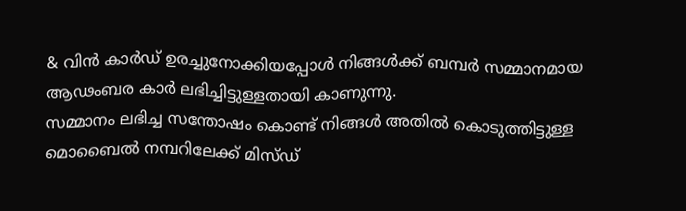& വിന്‍ കാര്‍ഡ് ഉരച്ചുനോക്കിയപ്പോള്‍ നിങ്ങള്‍ക്ക് ബമ്പര്‍ സമ്മാനമായ ആഢംബര കാര്‍ ലഭിച്ചിട്ടുള്ളതായി കാണുന്നു.
സമ്മാനം ലഭിച്ച സന്തോഷം കൊണ്ട് നിങ്ങള്‍ അതില്‍ കൊടുത്തിട്ടുള്ള മൊബൈല്‍ നമ്പറിലേക്ക് മിസ്ഡ്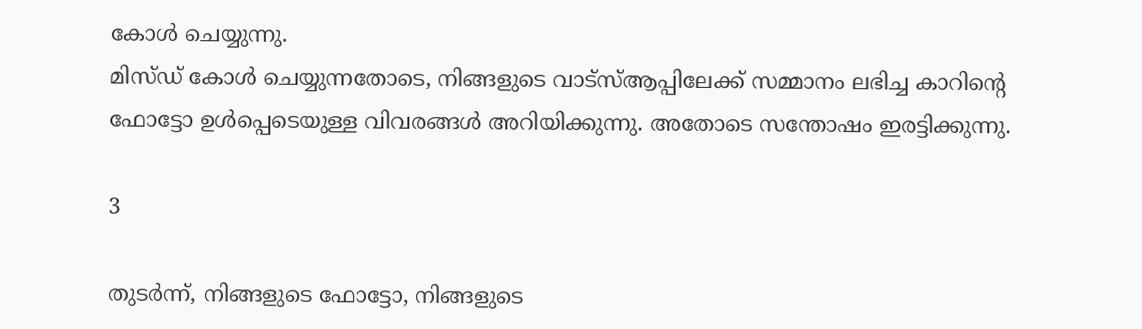കോള്‍ ചെയ്യുന്നു.
മിസ്ഡ് കോള്‍ ചെയ്യുന്നതോടെ, നിങ്ങളുടെ വാട്‌സ്ആപ്പിലേക്ക് സമ്മാനം ലഭിച്ച കാറിന്റെ ഫോട്ടോ ഉള്‍പ്പെടെയുള്ള വിവരങ്ങള്‍ അറിയിക്കുന്നു. അതോടെ സന്തോഷം ഇരട്ടിക്കുന്നു.

3

തുടര്‍ന്ന്, നിങ്ങളുടെ ഫോട്ടോ, നിങ്ങളുടെ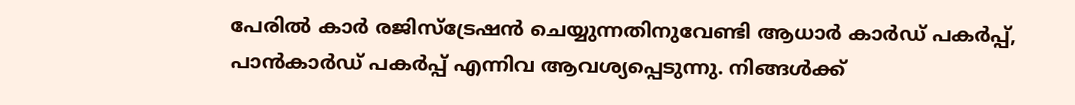പേരില്‍ കാര്‍ രജിസ്‌ട്രേഷന്‍ ചെയ്യുന്നതിനുവേണ്ടി ആധാര്‍ കാര്‍ഡ് പകര്‍പ്പ്, പാന്‍കാര്‍ഡ് പകര്‍പ്പ് എന്നിവ ആവശ്യപ്പെടുന്നു. നിങ്ങള്‍ക്ക്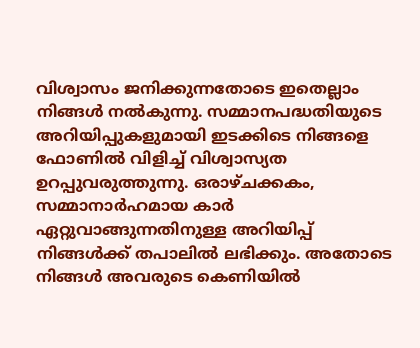വിശ്വാസം ജനിക്കുന്നതോടെ ഇതെല്ലാം നിങ്ങള്‍ നല്‍കുന്നു. സമ്മാനപദ്ധതിയുടെ അറിയിപ്പുകളുമായി ഇടക്കിടെ നിങ്ങളെ ഫോണില്‍ വിളിച്ച് വിശ്വാസ്യത ഉറപ്പുവരുത്തുന്നു. ഒരാഴ്ചക്കകം, സമ്മാനാര്‍ഹമായ കാര്‍ ഏറ്റുവാങ്ങുന്നതിനുള്ള അറിയിപ്പ് നിങ്ങള്‍ക്ക് തപാലില്‍ ലഭിക്കും. അതോടെ നിങ്ങള്‍ അവരുടെ കെണിയില്‍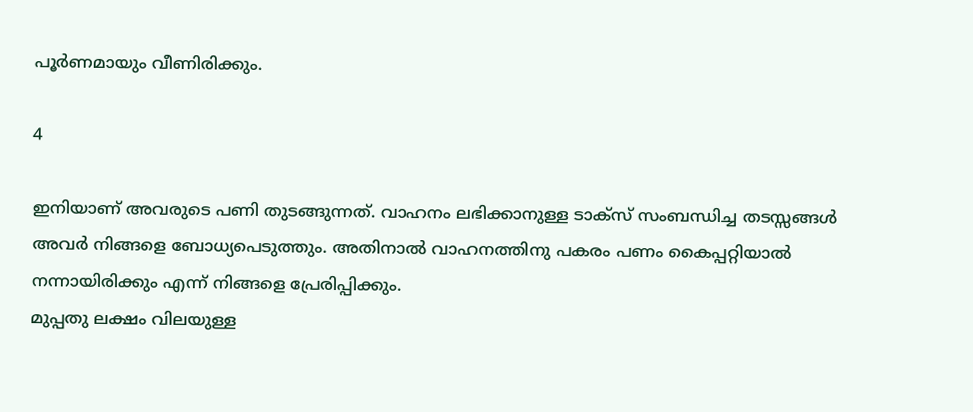പൂര്‍ണമായും വീണിരിക്കും.

4

ഇനിയാണ് അവരുടെ പണി തുടങ്ങുന്നത്. വാഹനം ലഭിക്കാനുള്ള ടാക്‌സ് സംബന്ധിച്ച തടസ്സങ്ങള്‍ അവര്‍ നിങ്ങളെ ബോധ്യപെടുത്തും. അതിനാല്‍ വാഹനത്തിനു പകരം പണം കൈപ്പറ്റിയാല്‍ നന്നായിരിക്കും എന്ന് നിങ്ങളെ പ്രേരിപ്പിക്കും.
മുപ്പതു ലക്ഷം വിലയുള്ള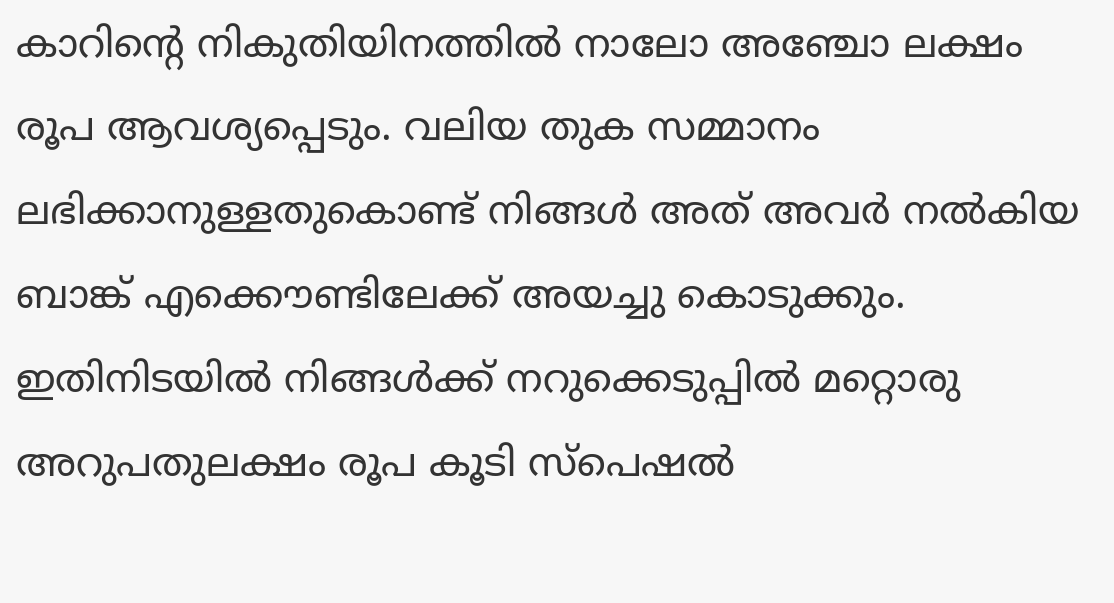കാറിന്റെ നികുതിയിനത്തില്‍ നാലോ അഞ്ചോ ലക്ഷം രൂപ ആവശ്യപ്പെടും. വലിയ തുക സമ്മാനം ലഭിക്കാനുള്ളതുകൊണ്ട് നിങ്ങള്‍ അത് അവര്‍ നല്‍കിയ ബാങ്ക് എക്കൌണ്ടിലേക്ക് അയച്ചു കൊടുക്കും.
ഇതിനിടയില്‍ നിങ്ങള്‍ക്ക് നറുക്കെടുപ്പില്‍ മറ്റൊരു അറുപതുലക്ഷം രൂപ കൂടി സ്‌പെഷല്‍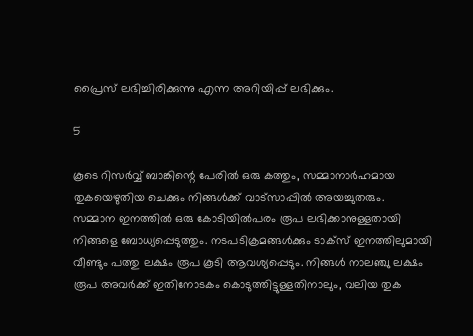പ്രൈസ് ലഭിച്ചിരിക്കുന്നു എന്ന അറിയിപ്പ് ലഭിക്കും.

5

കൂടെ റിസര്‍വ്വ് ബാങ്കിന്റെ പേരില്‍ ഒരു കത്തും, സമ്മാനാര്‍ഹമായ തുകയെഴുതിയ ചെക്കും നിങ്ങള്‍ക്ക് വാട്‌സാപ്പില്‍ അയച്ചുതരും.
സമ്മാന ഇനത്തില്‍ ഒരു കോടിയില്‍പരം രൂപ ലഭിക്കാനുള്ളതായി നിങ്ങളെ ബോധ്യപ്പെടുത്തും. നടപടിക്രമങ്ങള്‍ക്കും ടാക്‌സ് ഇനത്തിലുമായി വീണ്ടും പത്തു ലക്ഷം രൂപ കൂടി ആവശ്യപ്പെടും. നിങ്ങള്‍ നാലഞ്ചു ലക്ഷം രൂപ അവര്‍ക്ക് ഇതിനോടകം കൊടുത്തിട്ടുള്ളതിനാലും, വലിയ തുക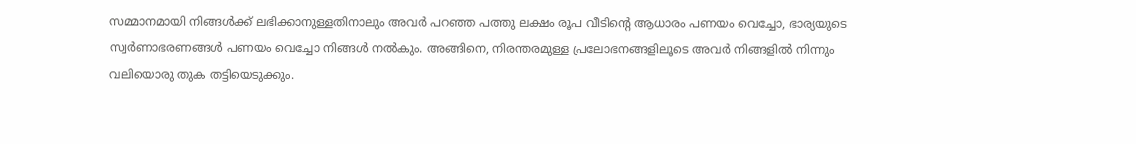സമ്മാനമായി നിങ്ങള്‍ക്ക് ലഭിക്കാനുള്ളതിനാലും അവര്‍ പറഞ്ഞ പത്തു ലക്ഷം രൂപ വീടിന്റെ ആധാരം പണയം വെച്ചോ, ഭാര്യയുടെ സ്വര്‍ണാഭരണങ്ങള്‍ പണയം വെച്ചോ നിങ്ങള്‍ നല്‍കും. അങ്ങിനെ, നിരന്തരമുള്ള പ്രലോഭനങ്ങളിലൂടെ അവര്‍ നിങ്ങളില്‍ നിന്നും വലിയൊരു തുക തട്ടിയെടുക്കും.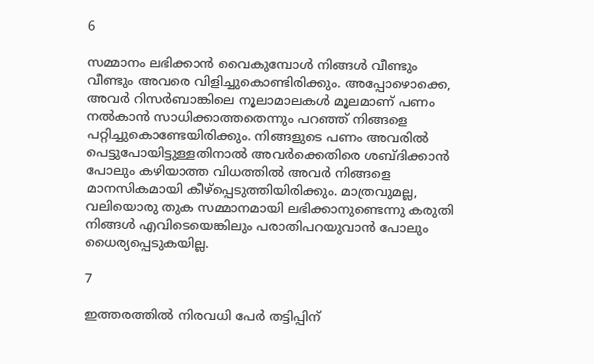6

സമ്മാനം ലഭിക്കാന്‍ വൈകുമ്പോള്‍ നിങ്ങള്‍ വീണ്ടും വീണ്ടും അവരെ വിളിച്ചുകൊണ്ടിരിക്കും. അപ്പോഴൊക്കെ, അവര്‍ റിസര്‍ബാങ്കിലെ നൂലാമാലകള്‍ മൂലമാണ് പണം നല്‍കാന്‍ സാധിക്കാത്തതെന്നും പറഞ്ഞ് നിങ്ങളെ പറ്റിച്ചുകൊണ്ടേയിരിക്കും. നിങ്ങളുടെ പണം അവരില്‍ പെട്ടുപോയിട്ടുള്ളതിനാല്‍ അവര്‍ക്കെതിരെ ശബ്ദിക്കാന്‍ പോലും കഴിയാത്ത വിധത്തില്‍ അവര്‍ നിങ്ങളെ മാനസികമായി കീഴ്‌പ്പെടുത്തിയിരിക്കും. മാത്രവുമല്ല, വലിയൊരു തുക സമ്മാനമായി ലഭിക്കാനുണ്ടെന്നു കരുതി നിങ്ങള്‍ എവിടെയെങ്കിലും പരാതിപറയുവാന്‍ പോലും ധൈര്യപ്പെടുകയില്ല.

7

ഇത്തരത്തില്‍ നിരവധി പേര്‍ തട്ടിപ്പിന്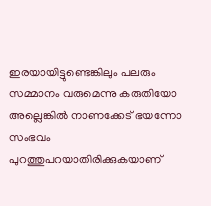ഇരയായിട്ടുണ്ടെങ്കിലും പലരും സമ്മാനം വരുമെന്നു കരുതിയോ അല്ലെങ്കില്‍ നാണക്കേട് ഭയന്നോ സംഭവം പുറത്തുപറയാതിരിക്കുകയാണ്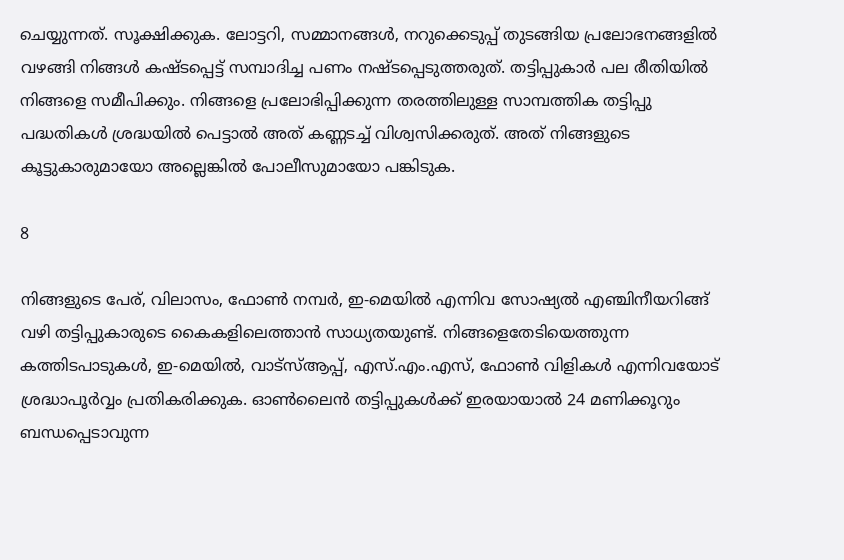ചെയ്യുന്നത്. സൂക്ഷിക്കുക. ലോട്ടറി, സമ്മാനങ്ങള്‍, നറുക്കെടുപ്പ് തുടങ്ങിയ പ്രലോഭനങ്ങളില്‍ വഴങ്ങി നിങ്ങള്‍ കഷ്ടപ്പെട്ട് സമ്പാദിച്ച പണം നഷ്ടപ്പെടുത്തരുത്. തട്ടിപ്പുകാര്‍ പല രീതിയില്‍ നിങ്ങളെ സമീപിക്കും. നിങ്ങളെ പ്രലോഭിപ്പിക്കുന്ന തരത്തിലുള്ള സാമ്പത്തിക തട്ടിപ്പു പദ്ധതികള്‍ ശ്രദ്ധയില്‍ പെട്ടാല്‍ അത് കണ്ണടച്ച് വിശ്വസിക്കരുത്. അത് നിങ്ങളുടെ കൂട്ടുകാരുമായോ അല്ലെങ്കില്‍ പോലീസുമായോ പങ്കിടുക.

8

നിങ്ങളുടെ പേര്, വിലാസം, ഫോണ്‍ നമ്പര്‍, ഇ-മെയില്‍ എന്നിവ സോഷ്യല്‍ എഞ്ചിനീയറിങ്ങ് വഴി തട്ടിപ്പുകാരുടെ കൈകളിലെത്താന്‍ സാധ്യതയുണ്ട്. നിങ്ങളെതേടിയെത്തുന്ന കത്തിടപാടുകള്‍, ഇ-മെയില്‍, വാട്‌സ്ആപ്പ്, എസ്.എം.എസ്, ഫോണ്‍ വിളികള്‍ എന്നിവയോട് ശ്രദ്ധാപൂര്‍വ്വം പ്രതികരിക്കുക. ഓണ്‍ലൈന്‍ തട്ടിപ്പുകള്‍ക്ക് ഇരയായാല്‍ 24 മണിക്കൂറും ബന്ധപ്പെടാവുന്ന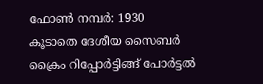ഫോണ്‍ നമ്പര്‍: 1930
കൂടാതെ ദേശീയ സൈബര്‍ ക്രൈം റിപ്പോര്‍ട്ടിങ്ങ് പോര്‍ട്ടല്‍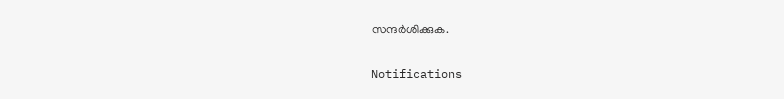സന്ദര്‍ശിക്കുക.

Notifications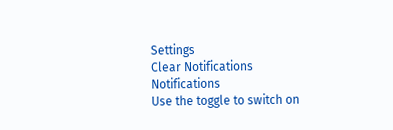Settings
Clear Notifications
Notifications
Use the toggle to switch on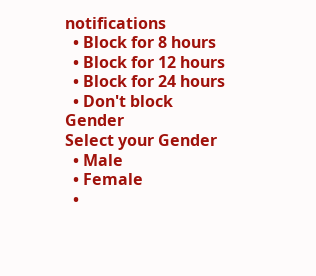notifications
  • Block for 8 hours
  • Block for 12 hours
  • Block for 24 hours
  • Don't block
Gender
Select your Gender
  • Male
  • Female
  •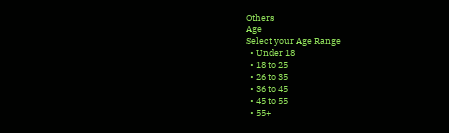Others
Age
Select your Age Range
  • Under 18
  • 18 to 25
  • 26 to 35
  • 36 to 45
  • 45 to 55
  • 55+